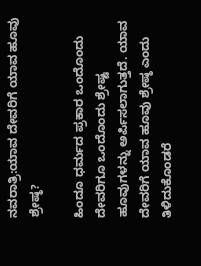ನವರಾತ್ರಿ:ಯಾವ ದೇವರಿಗೆ ಯಾವ ಹೂವು ಶ್ರೇಷ್ಠ?

ಹಿಂದೂ ಧರ್ಮದ ಪ್ರಕಾರ ಒಂದೊಂದು ದೇವರಿಗೂ ಒಂದೊಂದು ಶ್ರೇಷ್ಟ ಹೂವುಗಳನ್ನು ಅರ್ಪಿಸಲಾಗುತ್ತದೆ. ಯಾವ ದೇವರಿಗೆ ಯಾವ ಹೂವು ಶ್ರೇಷ್ಠ ಎಂದು ತಿಳಿದುಕೊಂಡರೆ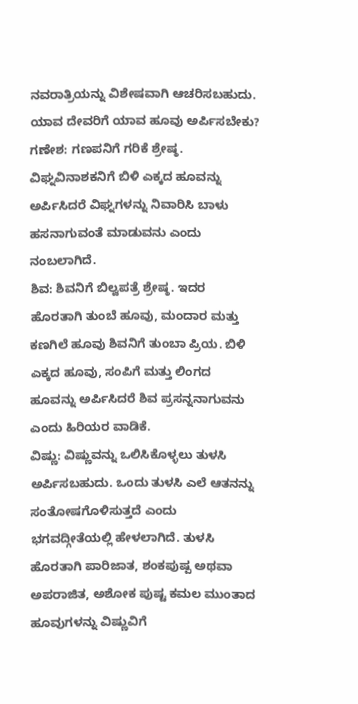ನವರಾತ್ರಿಯನ್ನು ವಿಶೇಷವಾಗಿ ಆಚರಿಸಬಹುದು.
ಯಾವ ದೇವರಿಗೆ ಯಾವ ಹೂವು ಅರ್ಪಿಸಬೇಕು?
ಗಣೇಶ: ಗಣಪನಿಗೆ ಗರಿಕೆ ಶ್ರೇಷ್ಠ. ವಿಘ್ನವಿನಾಶಕನಿಗೆ ಬಿಳಿ ಎಕ್ಕದ ಹೂವನ್ನು ಅರ್ಪಿಸಿದರೆ ವಿಘ್ನಗಳನ್ನು ನಿವಾರಿಸಿ ಬಾಳು ಹಸನಾಗುವಂತೆ ಮಾಡುವನು ಎಂದು ನಂಬಲಾಗಿದೆ.
ಶಿವ: ಶಿವನಿಗೆ ಬಿಲ್ವಪತ್ರೆ ಶ್ರೇಷ್ಠ. ಇದರ ಹೊರತಾಗಿ ತುಂಬೆ ಹೂವು, ಮಂದಾರ ಮತ್ತು ಕಣಗಿಲೆ ಹೂವು ಶಿವನಿಗೆ ತುಂಬಾ ಪ್ರಿಯ. ಬಿಳಿ ಎಕ್ಕದ ಹೂವು, ಸಂಪಿಗೆ ಮತ್ತು ಲಿಂಗದ ಹೂವನ್ನು ಅರ್ಪಿಸಿದರೆ ಶಿವ ಪ್ರಸನ್ನನಾಗುವನು ಎಂದು ಹಿರಿಯರ ವಾಡಿಕೆ.
ವಿಷ್ಣು: ವಿಷ್ಣುವನ್ನು ಒಲಿಸಿಕೊಳ್ಳಲು ತುಳಸಿ ಅರ್ಪಿಸಬಹುದು. ಒಂದು ತುಳಸಿ ಎಲೆ ಆತನನ್ನು ಸಂತೋಷಗೊಳಿಸುತ್ತದೆ ಎಂದು ಭಗವದ್ಗೀತೆಯಲ್ಲಿ ಹೇಳಲಾಗಿದೆ. ತುಳಸಿ ಹೊರತಾಗಿ ಪಾರಿಜಾತ, ಶಂಕಪುಷ್ಪ ಅಥವಾ ಅಪರಾಜಿತ, ಅಶೋಕ ಪುಷ್ಟ ಕಮಲ ಮುಂತಾದ ಹೂವುಗಳನ್ನು ವಿಷ್ಣುವಿಗೆ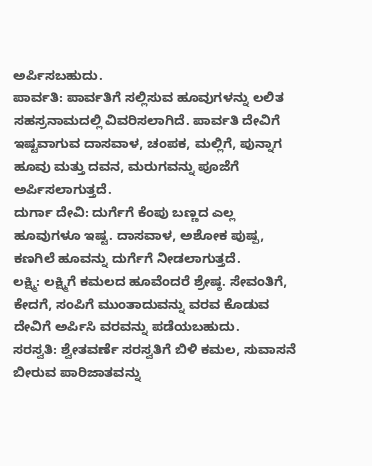ಅರ್ಪಿಸಬಹುದು.
ಪಾರ್ವತಿ: ಪಾರ್ವತಿಗೆ ಸಲ್ಲಿಸುವ ಹೂವುಗಳನ್ನು ಲಲಿತ ಸಹಸ್ರನಾಮದಲ್ಲಿ ವಿವರಿಸಲಾಗಿದೆ. ಪಾರ್ವತಿ ದೇವಿಗೆ ಇಷ್ಟವಾಗುವ ದಾಸವಾಳ, ಚಂಪಕ, ಮಲ್ಲಿಗೆ, ಪುನ್ನಾಗ ಹೂವು ಮತ್ತು ದವನ, ಮರುಗವನ್ನು ಪೂಜೆಗೆ ಅರ್ಪಿಸಲಾಗುತ್ತದೆ.
ದುರ್ಗಾ ದೇವಿ: ದುರ್ಗೆಗೆ ಕೆಂಪು ಬಣ್ಣದ ಎಲ್ಲ ಹೂವುಗಳೂ ಇಷ್ಟ. ದಾಸವಾಳ, ಅಶೋಕ ಪುಷ್ಪ, ಕಣಗಿಲೆ ಹೂವನ್ನು ದುರ್ಗೆಗೆ ನೀಡಲಾಗುತ್ತದೆ.
ಲಕ್ಷ್ಮಿ: ಲಕ್ಷ್ಮಿಗೆ ಕಮಲದ ಹೂವೆಂದರೆ ಶ್ರೇಷ್ಠ. ಸೇವಂತಿಗೆ, ಕೇದಗೆ, ಸಂಪಿಗೆ ಮುಂತಾದುವನ್ನು ವರವ ಕೊಡುವ ದೇವಿಗೆ ಅರ್ಪಿಸಿ ವರವನ್ನು ಪಡೆಯಬಹುದು.
ಸರಸ್ವತಿ: ಶ್ವೇತವರ್ಣೆ ಸರಸ್ವತಿಗೆ ಬಿಳಿ ಕಮಲ, ಸುವಾಸನೆ ಬೀರುವ ಪಾರಿಜಾತವನ್ನು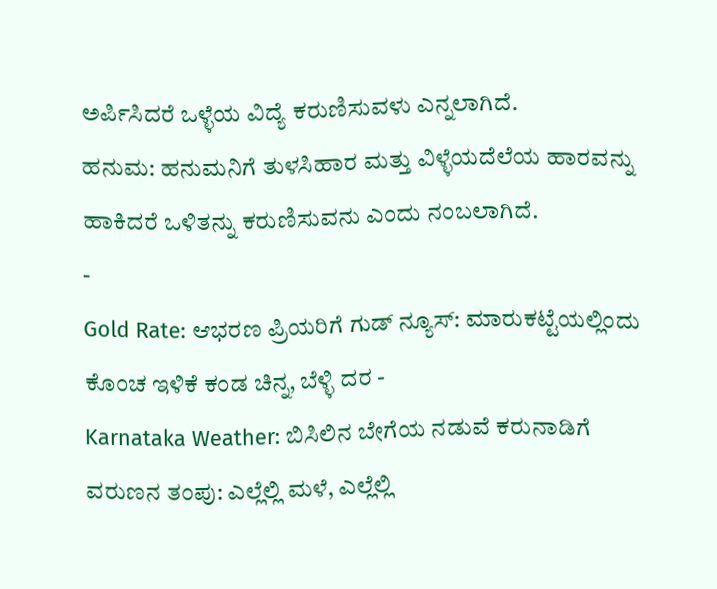ಅರ್ಪಿಸಿದರೆ ಒಳ್ಳೆಯ ವಿದ್ಯೆ ಕರುಣಿಸುವಳು ಎನ್ನಲಾಗಿದೆ.
ಹನುಮ: ಹನುಮನಿಗೆ ತುಳಸಿಹಾರ ಮತ್ತು ವಿಳ್ಳೆಯದೆಲೆಯ ಹಾರವನ್ನು ಹಾಕಿದರೆ ಒಳಿತನ್ನು ಕರುಣಿಸುವನು ಎಂದು ನಂಬಲಾಗಿದೆ.
-
Gold Rate: ಆಭರಣ ಪ್ರಿಯರಿಗೆ ಗುಡ್ ನ್ಯೂಸ್: ಮಾರುಕಟ್ಟೆಯಲ್ಲಿಂದು ಕೊಂಚ ಇಳಿಕೆ ಕಂಡ ಚಿನ್ನ, ಬೆಳ್ಳಿ ದರ -
Karnataka Weather: ಬಿಸಿಲಿನ ಬೇಗೆಯ ನಡುವೆ ಕರುನಾಡಿಗೆ ವರುಣನ ತಂಪು: ಎಲ್ಲೆಲ್ಲಿ ಮಳೆ, ಎಲ್ಲೆಲ್ಲಿ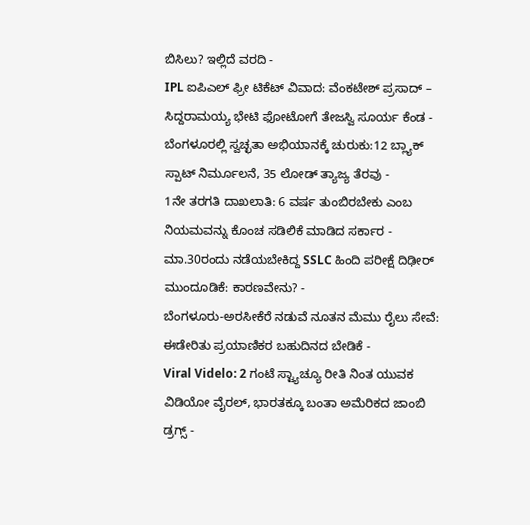ಬಿಸಿಲು? ಇಲ್ಲಿದೆ ವರದಿ -
IPL ಐಪಿಎಲ್ ಫ್ರೀ ಟಿಕೆಟ್ ವಿವಾದ: ವೆಂಕಟೇಶ್ ಪ್ರಸಾದ್ – ಸಿದ್ದರಾಮಯ್ಯ ಭೇಟಿ ಫೋಟೋಗೆ ತೇಜಸ್ವಿ ಸೂರ್ಯ ಕೆಂಡ -
ಬೆಂಗಳೂರಲ್ಲಿ ಸ್ವಚ್ಛತಾ ಅಭಿಯಾನಕ್ಕೆ ಚುರುಕು:12 ಬ್ಲ್ಯಾಕ್ ಸ್ಪಾಟ್ ನಿರ್ಮೂಲನೆ, 35 ಲೋಡ್ ತ್ಯಾಜ್ಯ ತೆರವು -
1ನೇ ತರಗತಿ ದಾಖಲಾತಿ: 6 ವರ್ಷ ತುಂಬಿರಬೇಕು ಎಂಬ ನಿಯಮವನ್ನು ಕೊಂಚ ಸಡಿಲಿಕೆ ಮಾಡಿದ ಸರ್ಕಾರ -
ಮಾ.30ರಂದು ನಡೆಯಬೇಕಿದ್ದ SSLC ಹಿಂದಿ ಪರೀಕ್ಷೆ ದಿಢೀರ್ ಮುಂದೂಡಿಕೆ: ಕಾರಣವೇನು? -
ಬೆಂಗಳೂರು-ಅರಸೀಕೆರೆ ನಡುವೆ ನೂತನ ಮೆಮು ರೈಲು ಸೇವೆ: ಈಡೇರಿತು ಪ್ರಯಾಣಿಕರ ಬಹುದಿನದ ಬೇಡಿಕೆ -
Viral Videlo: 2 ಗಂಟೆ ಸ್ಟ್ಯಾಚ್ಯೂ ರೀತಿ ನಿಂತ ಯುವಕ ವಿಡಿಯೋ ವೈರಲ್, ಭಾರತಕ್ಕೂ ಬಂತಾ ಅಮೆರಿಕದ ಜಾಂಬಿ ಡ್ರಗ್ಸ್ -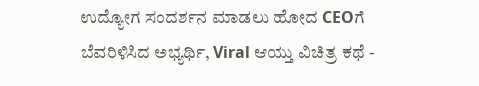ಉದ್ಯೋಗ ಸಂದರ್ಶನ ಮಾಡಲು ಹೋದ CEOಗೆ ಬೆವರಿಳಿಸಿದ ಅಭ್ಯರ್ಥಿ, Viral ಆಯ್ತು ವಿಚಿತ್ರ ಕಥೆ -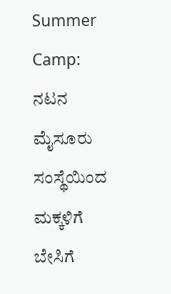Summer Camp: ನಟನ ಮೈಸೂರು ಸಂಸ್ಥೆಯಿಂದ ಮಕ್ಕಳಿಗೆ ಬೇಸಿಗೆ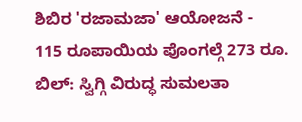ಶಿಬಿರ 'ರಜಾಮಜಾ' ಆಯೋಜನೆ -
115 ರೂಪಾಯಿಯ ಪೊಂಗಲ್ಗೆ 273 ರೂ. ಬಿಲ್: ಸ್ವಿಗ್ಗಿ ವಿರುದ್ಧ ಸುಮಲತಾ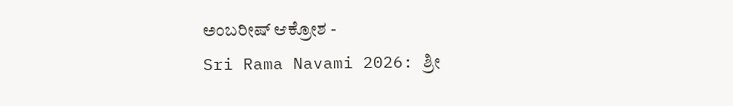ಅಂಬರೀಷ್ ಆಕ್ರೋಶ -
Sri Rama Navami 2026: ಶ್ರೀ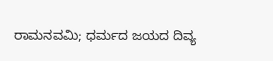ರಾಮನವಮಿ; ಧರ್ಮದ ಜಯದ ದಿವ್ಯ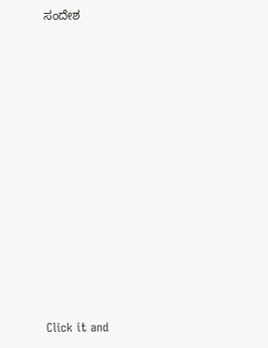ಸಂದೇಶ












Click it and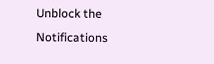Unblock the Notifications